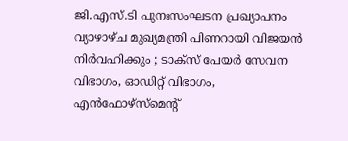ജി.എസ്.ടി പുനഃസംഘടന പ്രഖ്യാപനം വ്യാഴാഴ്ച മുഖ്യമന്ത്രി പിണറായി വിജയന്‍ നിര്‍വഹിക്കും ; ടാക്സ് പേയര്‍ സേവന വിഭാഗം, ഓഡിറ്റ് വിഭാഗം, എന്‍ഫോഴ്സ്മെന്‍റ്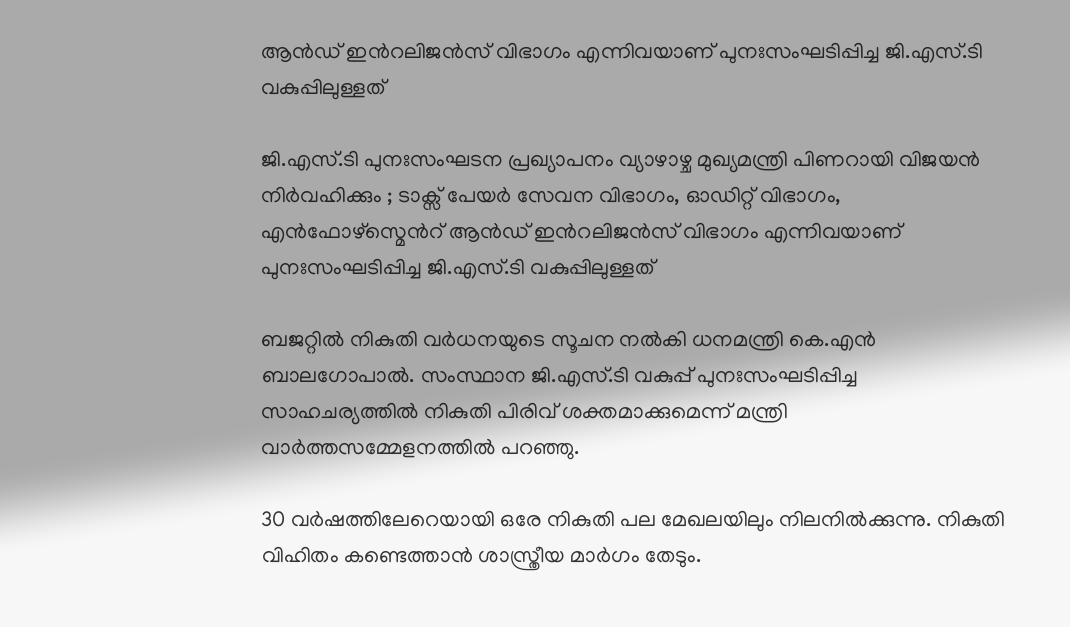ആന്‍ഡ് ഇന്‍റലിജന്‍സ് വിഭാഗം എന്നിവയാണ് പുനഃസംഘടിപ്പിച്ച ജി.എസ്.ടി വകുപ്പിലുള്ളത്

ജി.എസ്.ടി പുനഃസംഘടന പ്രഖ്യാപനം വ്യാഴാഴ്ച മുഖ്യമന്ത്രി പിണറായി വിജയന്‍ നിര്‍വഹിക്കും ; ടാക്സ് പേയര്‍ സേവന വിഭാഗം, ഓഡിറ്റ് വിഭാഗം, എന്‍ഫോഴ്സ്മെന്‍റ് ആന്‍ഡ് ഇന്‍റലിജന്‍സ് വിഭാഗം എന്നിവയാണ് പുനഃസംഘടിപ്പിച്ച ജി.എസ്.ടി വകുപ്പിലുള്ളത്

ബജറ്റില്‍ നികുതി വര്‍ധനയുടെ സൂചന നല്‍കി ധനമന്ത്രി കെ.എന്‍ ബാലഗോപാല്‍. സംസ്ഥാന ജി.എസ്.ടി വകുപ്പ് പുനഃസംഘടിപ്പിച്ച സാഹചര്യത്തില്‍ നികുതി പിരിവ് ശക്തമാക്കുമെന്ന് മന്ത്രി വാര്‍ത്തസമ്മേളനത്തില്‍ പറഞ്ഞു.

30 വര്‍ഷത്തിലേറെയായി ഒരേ നികുതി പല മേഖലയിലും നിലനില്‍ക്കുന്നു. നികുതി വിഹിതം കണ്ടെത്താന്‍ ശാസ്ത്രീയ മാര്‍ഗം തേടും.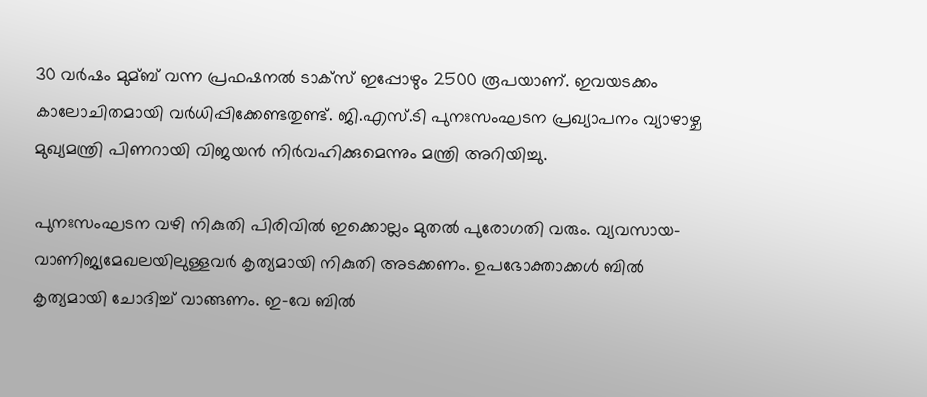30 വര്‍ഷം മുമ്ബ് വന്ന പ്രഫഷനല്‍ ടാക്സ് ഇപ്പോഴും 2500 രൂപയാണ്. ഇവയടക്കം കാലോചിതമായി വര്‍ധിപ്പിക്കേണ്ടതുണ്ട്. ജി.എസ്.ടി പുനഃസംഘടന പ്രഖ്യാപനം വ്യാഴാഴ്ച മുഖ്യമന്ത്രി പിണറായി വിജയന്‍ നിര്‍വഹിക്കുമെന്നും മന്ത്രി അറിയിച്ചു.

പുനഃസംഘടന വഴി നികുതി പിരിവില്‍ ഇക്കൊല്ലം മുതല്‍ പുരോഗതി വരും. വ്യവസായ-വാണിജ്യമേഖലയിലുള്ളവര്‍ കൃത്യമായി നികുതി അടക്കണം. ഉപഭോക്താക്കള്‍ ബില്‍ കൃത്യമായി ചോദിച്ച്‌ വാങ്ങണം. ഇ-വേ ബില്‍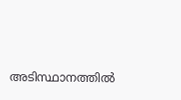അടിസ്ഥാനത്തില്‍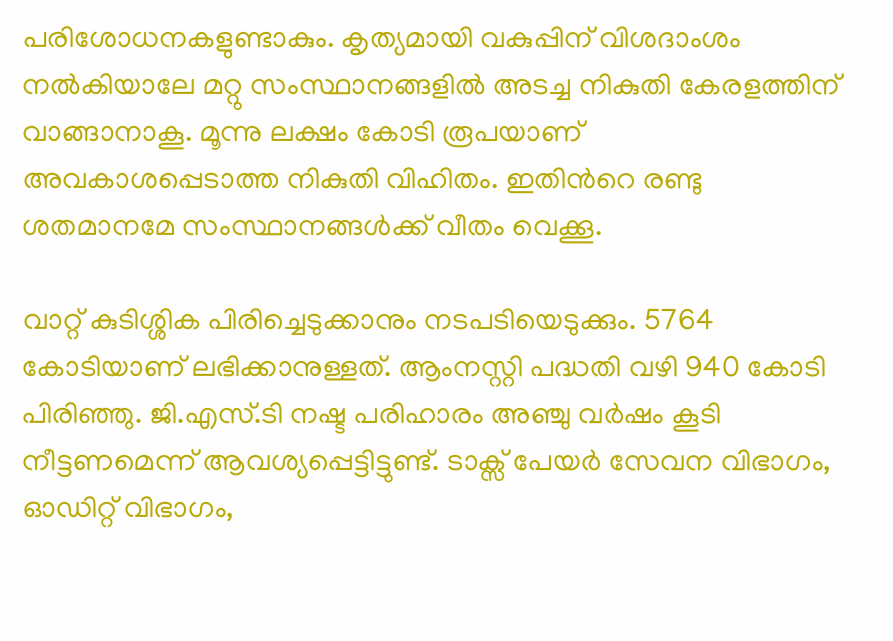പരിശോധനകളുണ്ടാകും. കൃത്യമായി വകുപ്പിന് വിശദാംശം നല്‍കിയാലേ മറ്റു സംസ്ഥാനങ്ങളില്‍ അടച്ച നികുതി കേരളത്തിന് വാങ്ങാനാകൂ. മൂന്നു ലക്ഷം കോടി രൂപയാണ് അവകാശപ്പെടാത്ത നികുതി വിഹിതം. ഇതിന്‍റെ രണ്ടു ശതമാനമേ സംസ്ഥാനങ്ങള്‍ക്ക് വീതം വെക്കൂ.

വാറ്റ് കുടിശ്ശിക പിരിച്ചെടുക്കാനും നടപടിയെടുക്കും. 5764 കോടിയാണ് ലഭിക്കാനുള്ളത്. ആംനസ്റ്റി പദ്ധതി വഴി 940 കോടി പിരിഞ്ഞു. ജി.എസ്.ടി നഷ്ട പരിഹാരം അഞ്ചു വര്‍ഷം കൂടി നീട്ടണമെന്ന് ആവശ്യപ്പെട്ടിട്ടുണ്ട്. ടാക്സ് പേയര്‍ സേവന വിഭാഗം, ഓഡിറ്റ് വിഭാഗം,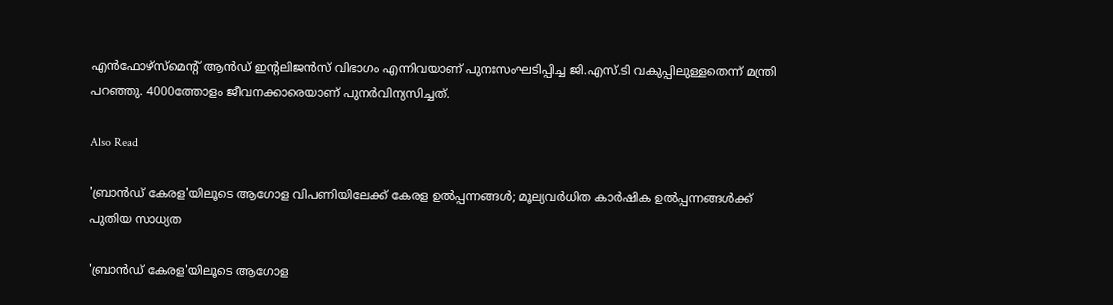എന്‍ഫോഴ്സ്മെന്‍റ് ആന്‍ഡ് ഇന്‍റലിജന്‍സ് വിഭാഗം എന്നിവയാണ് പുനഃസംഘടിപ്പിച്ച ജി.എസ്.ടി വകുപ്പിലുള്ളതെന്ന് മന്ത്രി പറഞ്ഞു. 4000ത്തോളം ജീവനക്കാരെയാണ് പുനര്‍വിന്യസിച്ചത്.

Also Read

'ബ്രാൻഡ് കേരള'യിലൂടെ ആഗോള വിപണിയിലേക്ക് കേരള ഉൽപ്പന്നങ്ങൾ; മൂല്യവർധിത കാർഷിക ഉൽപ്പന്നങ്ങൾക്ക് പുതിയ സാധ്യത

'ബ്രാൻഡ് കേരള'യിലൂടെ ആഗോള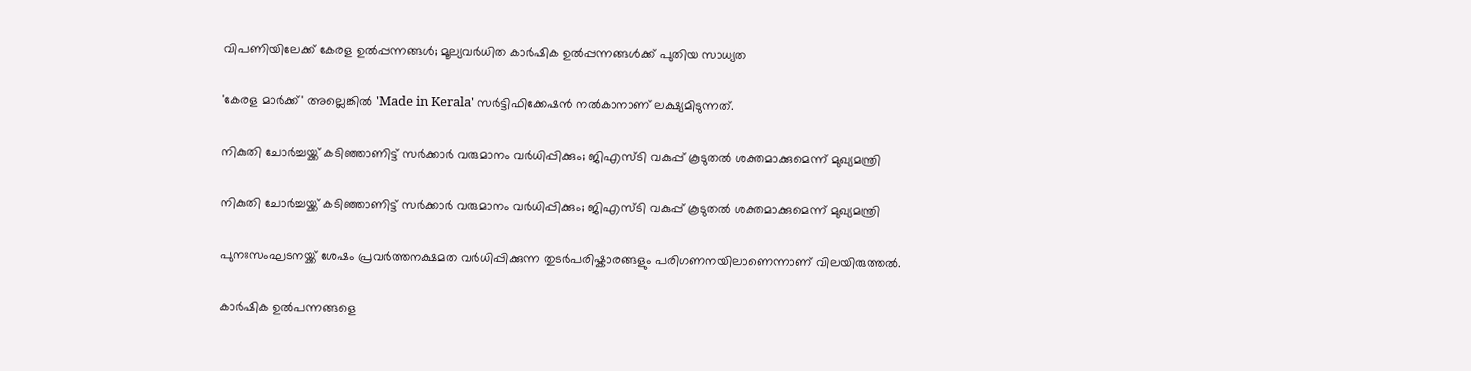വിപണിയിലേക്ക് കേരള ഉൽപ്പന്നങ്ങൾ; മൂല്യവർധിത കാർഷിക ഉൽപ്പന്നങ്ങൾക്ക് പുതിയ സാധ്യത

'കേരള മാർക്ക്' അല്ലെങ്കിൽ 'Made in Kerala' സർട്ടിഫിക്കേഷൻ നൽകാനാണ് ലക്ഷ്യമിടുന്നത്.

നികുതി ചോർച്ചയ്ക്ക് കടിഞ്ഞാണിട്ട് സർക്കാർ വരുമാനം വർധിപ്പിക്കും; ജിഎസ്‌ടി വകുപ്പ് കൂടുതൽ ശക്തമാക്കുമെന്ന് മുഖ്യമന്ത്രി

നികുതി ചോർച്ചയ്ക്ക് കടിഞ്ഞാണിട്ട് സർക്കാർ വരുമാനം വർധിപ്പിക്കും; ജിഎസ്‌ടി വകുപ്പ് കൂടുതൽ ശക്തമാക്കുമെന്ന് മുഖ്യമന്ത്രി

പുനഃസംഘടനയ്ക്ക് ശേഷം പ്രവർത്തനക്ഷമത വർധിപ്പിക്കുന്ന തുടർപരിഷ്കാരങ്ങളും പരിഗണനയിലാണെന്നാണ് വിലയിരുത്തൽ.

കാർഷിക ഉൽപന്നങ്ങളെ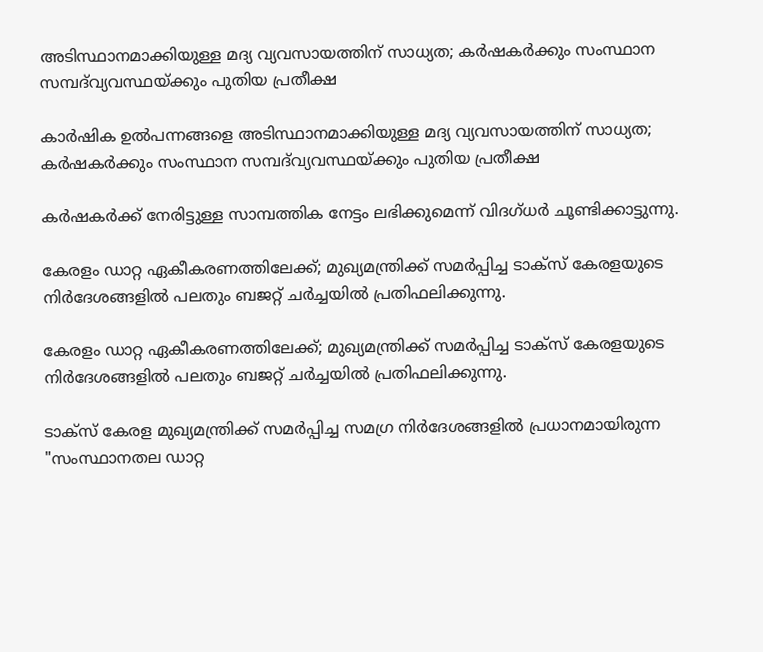അടിസ്ഥാനമാക്കിയുള്ള മദ്യ വ്യവസായത്തിന് സാധ്യത; കർഷകർക്കും സംസ്ഥാന സമ്പദ്‌വ്യവസ്ഥയ്ക്കും പുതിയ പ്രതീക്ഷ

കാർഷിക ഉൽപന്നങ്ങളെ അടിസ്ഥാനമാക്കിയുള്ള മദ്യ വ്യവസായത്തിന് സാധ്യത; കർഷകർക്കും സംസ്ഥാന സമ്പദ്‌വ്യവസ്ഥയ്ക്കും പുതിയ പ്രതീക്ഷ

കർഷകർക്ക് നേരിട്ടുള്ള സാമ്പത്തിക നേട്ടം ലഭിക്കുമെന്ന് വിദഗ്ധർ ചൂണ്ടിക്കാട്ടുന്നു.

കേരളം ഡാറ്റ ഏകീകരണത്തിലേക്ക്; മുഖ്യമന്ത്രിക്ക് സമർപ്പിച്ച ടാക്സ് കേരളയുടെ നിർദേശങ്ങളിൽ പലതും ബജറ്റ് ചർച്ചയിൽ പ്രതിഫലിക്കുന്നു.

കേരളം ഡാറ്റ ഏകീകരണത്തിലേക്ക്; മുഖ്യമന്ത്രിക്ക് സമർപ്പിച്ച ടാക്സ് കേരളയുടെ നിർദേശങ്ങളിൽ പലതും ബജറ്റ് ചർച്ചയിൽ പ്രതിഫലിക്കുന്നു.

ടാക്സ് കേരള മുഖ്യമന്ത്രിക്ക് സമർപ്പിച്ച സമഗ്ര നിർദേശങ്ങളിൽ പ്രധാനമായിരുന്ന "സംസ്ഥാനതല ഡാറ്റ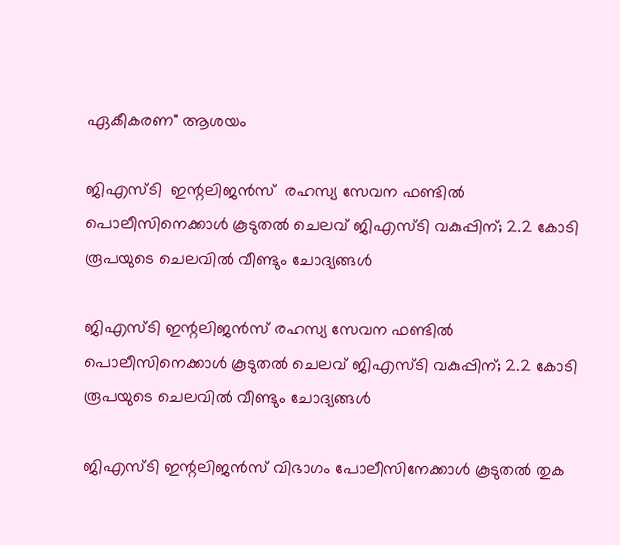ഏകീകരണ" ആശയം

ജിഎസ്‌ടി  ഇന്റലിജൻസ്  രഹസ്യ സേവന ഫണ്ടിൽ പൊലീസിനെക്കാൾ കൂടുതൽ ചെലവ് ജിഎസ്‌ടി വകുപ്പിന്; 2.2 കോടി രൂപയുടെ ചെലവിൽ വീണ്ടും ചോദ്യങ്ങൾ

ജിഎസ്‌ടി ഇന്റലിജൻസ് രഹസ്യ സേവന ഫണ്ടിൽ പൊലീസിനെക്കാൾ കൂടുതൽ ചെലവ് ജിഎസ്‌ടി വകുപ്പിന്; 2.2 കോടി രൂപയുടെ ചെലവിൽ വീണ്ടും ചോദ്യങ്ങൾ

ജിഎസ്‌ടി ഇന്റലിജൻസ് വിഭാഗം പോലീസിനേക്കാൾ കൂടുതൽ തുക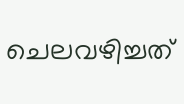ചെലവഴിച്ചത്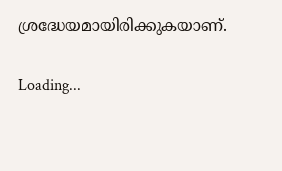ശ്രദ്ധേയമായിരിക്കുകയാണ്.

Loading...